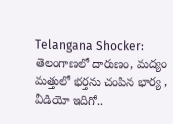Telangana Shocker: తెలంగాణలో దారుణం, మద్యం మత్తులో భర్తను చంపిన భార్య , వీడియో ఇదిగో..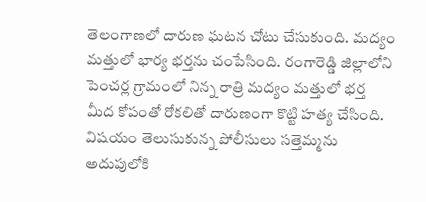తెలంగాణలో దారుణ ఘటన చోటు చేసుకుంది. మద్యం మత్తులో భార్య భర్తను చంపేసింది. రంగారెడ్డి జిల్లాలోని పెంచర్ల గ్రామంలో నిన్న రాత్రి మద్యం మత్తులో భర్త మీద కోపంతో రోకలితో దారుణంగా కొట్టి హత్య చేసింది. విషయం తెలుసుకున్న పోలీసులు సత్తెమ్మను అదుపులోకి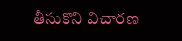తీసుకొని విచారణ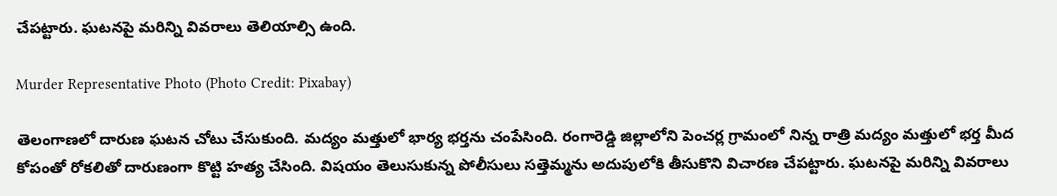చేపట్టారు. ఘటనపై మరిన్ని వివరాలు తెలియాల్సి ఉంది.

Murder Representative Photo (Photo Credit: Pixabay)

తెలంగాణలో దారుణ ఘటన చోటు చేసుకుంది. మద్యం మత్తులో భార్య భర్తను చంపేసింది. రంగారెడ్డి జిల్లాలోని పెంచర్ల గ్రామంలో నిన్న రాత్రి మద్యం మత్తులో భర్త మీద కోపంతో రోకలితో దారుణంగా కొట్టి హత్య చేసింది. విషయం తెలుసుకున్న పోలీసులు సత్తెమ్మను అదుపులోకి తీసుకొని విచారణ చేపట్టారు. ఘటనపై మరిన్ని వివరాలు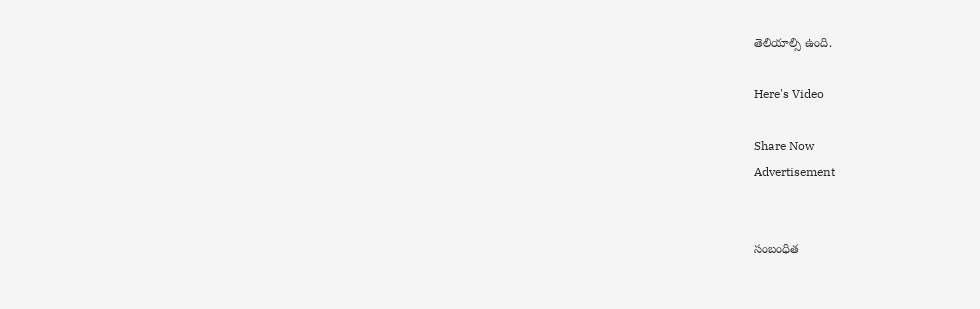తెలియాల్సి ఉంది.

Here's Video

Share Now
Advertisement


సంబంధిత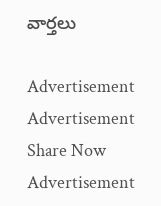వార్తలు

Advertisement
Advertisement
Share Now
Advertisement